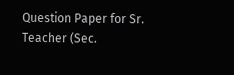Question Paper for Sr. Teacher (Sec.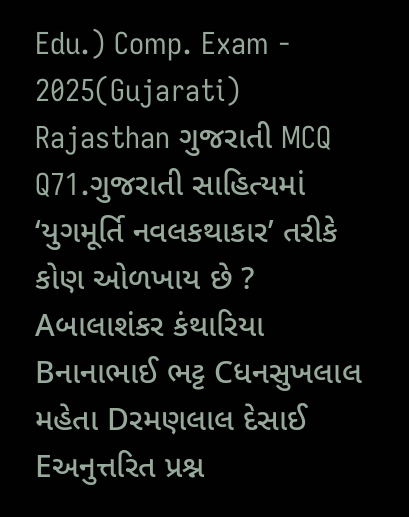Edu.) Comp. Exam - 2025(Gujarati) Rajasthan ગુજરાતી MCQ Q71.ગુજરાતી સાહિત્યમાં ‘યુગમૂર્તિ નવલકથાકાર’ તરીકે કોણ ઓળખાય છે ? Aબાલાશંકર કંથારિયા Bનાનાભાઈ ભટ્ટ Cધનસુખલાલ મહેતા Dરમણલાલ દેસાઈ Eઅનુત્તરિત પ્રશ્ન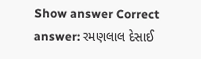Show answer Correct answer: રમણલાલ દેસાઈ